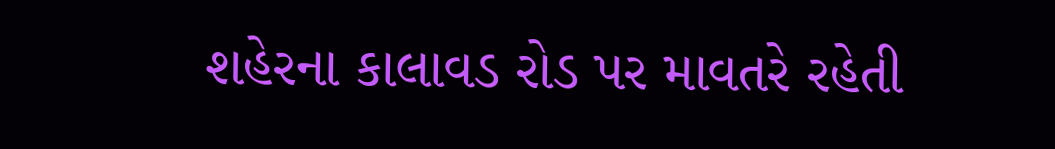શહેરના કાલાવડ રોડ પર માવતરે રહેતી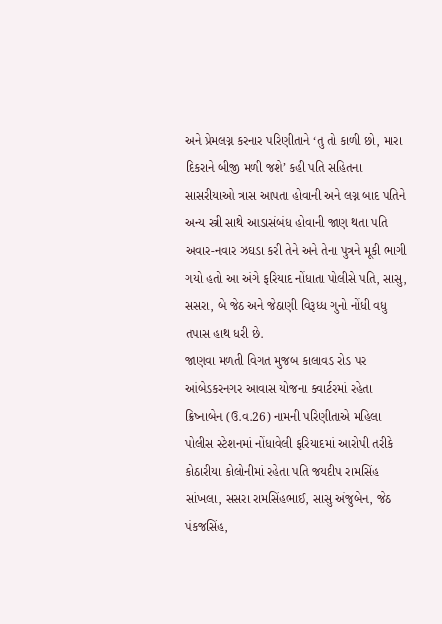અને પ્રેમલગ્ન કરનાર પરિણીતાને ‘તુ તો કાળી છો, મારા દિકરાને બીજી મળી જશે’ કહી પતિ સહિતના સાસરીયાઓ ત્રાસ આપતા હોવાની અને લગ્ન બાદ પતિને અન્ય સ્ત્રી સાથે આડાસંબંધ હોવાની જાણ થતા પતિ અવાર-નવાર ઝઘડા કરી તેને અને તેના પુત્રને મૂકી ભાગી ગયો હતો આ અંગે ફરિયાદ નોંધાતા પોલીસે પતિ, સાસુ, સસરા, બે જેઠ અને જેઠાણી વિરૂધ્ધ ગુનો નોંધી વધુ તપાસ હાથ ધરી છે.
જાણવા મળતી વિગત મુજબ કાલાવડ રોડ પર આંબેડકરનગર આવાસ યોજના ક્વાર્ટરમાં રહેતા ક્રિષ્નાબેન (ઉ.વ.26) નામની પરિણીતાએ મહિલા પોલીસ સ્ટેશનમાં નોંધાવેલી ફરિયાદમાં આરોપી તરીકે કોઠારીયા કોલોનીમાં રહેતા પતિ જયદીપ રામસિંહ સાંખલા, સસરા રામસિંહભાઈ, સાસુ અંજુબેન, જેઠ પંકજસિંહ,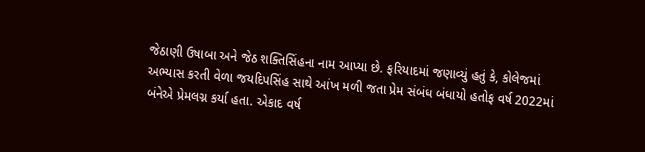જેઠાણી ઉષાબા અને જેઠ શક્તિસિંહના નામ આપ્યા છે. ફરિયાદમાં જણાવ્યું હતું કે, કોલેજમાં અભ્યાસ કરતી વેળા જયદિપસિંહ સાથે આંખ મળી જતા પ્રેમ સંબંધ બંધાયો હતોફ વર્ષ 2022માં બંનેએ પ્રેમલગ્ન કર્યા હતા. એકાદ વર્ષ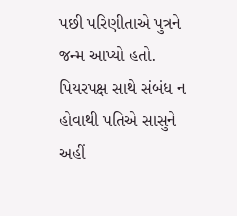પછી પરિણીતાએ પુત્રને જન્મ આપ્યો હતો. પિયરપક્ષ સાથે સંબંધ ન હોવાથી પતિએ સાસુને અહીં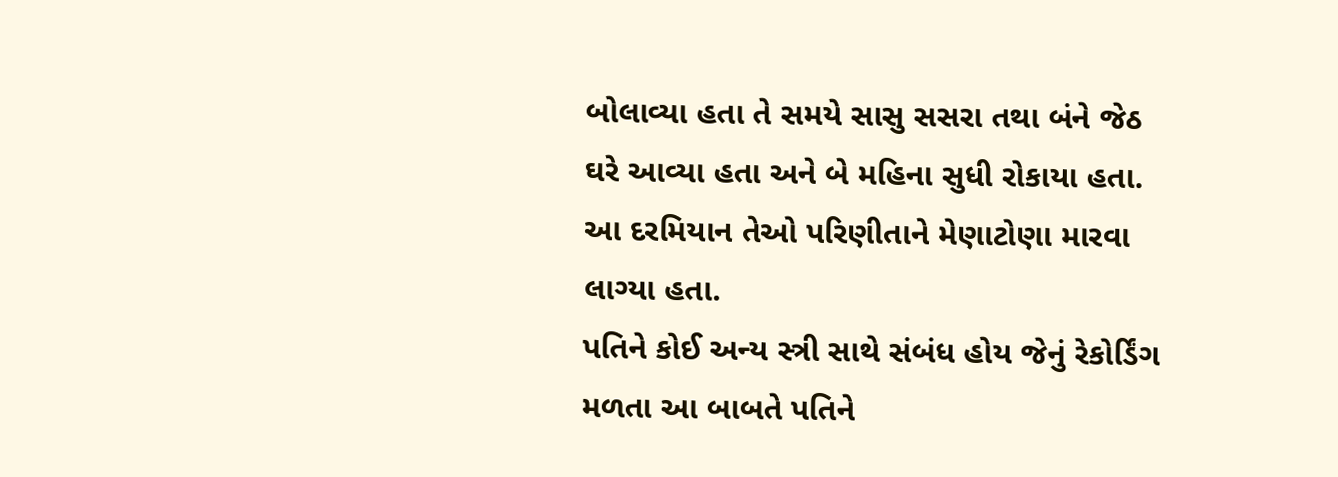બોલાવ્યા હતા તે સમયે સાસુ સસરા તથા બંને જેઠ ઘરે આવ્યા હતા અને બે મહિના સુધી રોકાયા હતા. આ દરમિયાન તેઓ પરિણીતાને મેણાટોણા મારવા લાગ્યા હતા.
પતિને કોઈ અન્ય સ્ત્રી સાથે સંબંધ હોય જેનું રેકોર્ડિંગ મળતા આ બાબતે પતિને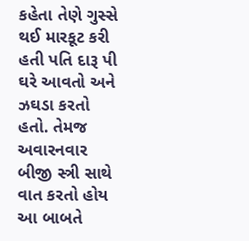કહેતા તેણે ગુસ્સે થઈ મારકૂટ કરી હતી પતિ દારૂ પી ઘરે આવતો અને ઝઘડા કરતો હતો. તેમજ અવારનવાર બીજી સ્ત્રી સાથે વાત કરતો હોય આ બાબતે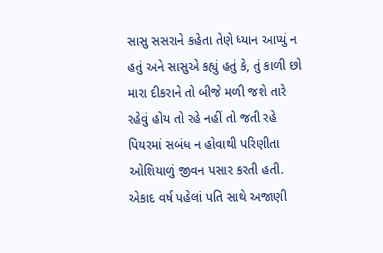સાસુ સસરાને કહેતા તેણે ધ્યાન આપ્યું ન હતું અને સાસુએ કહ્યું હતું કે, તું કાળી છો મારા દીકરાને તો બીજે મળી જશે તારે રહેવું હોય તો રહે નહીં તો જતી રહે પિયરમાં સબંધ ન હોવાથી પરિણીતા ઓશિયાળું જીવન પસાર કરતી હતી. એકાદ વર્ષ પહેલાં પતિ સાથે અજાણી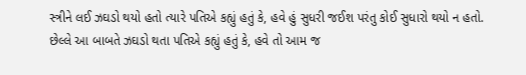સ્ત્રીને લઈ ઝઘડો થયો હતો ત્યારે પતિએ કહ્યું હતું કે, હવે હું સુધરી જઈશ પરંતુ કોઈ સુધારો થયો ન હતો.
છેલ્લે આ બાબતે ઝઘડો થતા પતિએ કહ્યું હતું કે, હવે તો આમ જ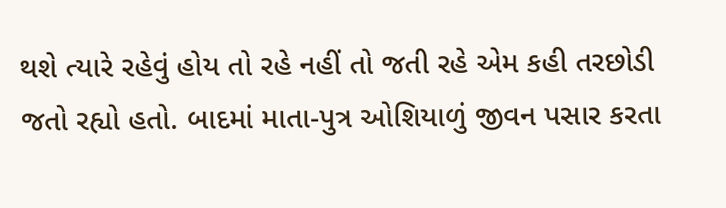થશે ત્યારે રહેવું હોય તો રહે નહીં તો જતી રહે એમ કહી તરછોડી જતો રહ્યો હતો. બાદમાં માતા-પુત્ર ઓશિયાળું જીવન પસાર કરતા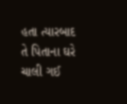હતા ત્યારબાદ તે પિતાના ઘરે ચાલી ગઈ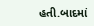હતી.બાદમાં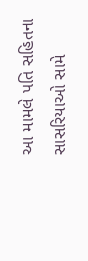આ મામલે પતિ સહિતના સાસરિયાઓ સામે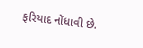ફરિયાદ નોંધાવી છે.